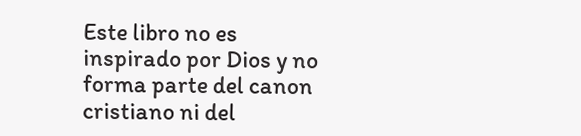Este libro no es inspirado por Dios y no forma parte del canon cristiano ni del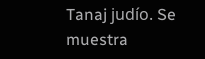Tanaj judío. Se muestra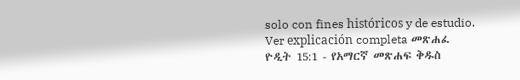solo con fines históricos y de estudio. Ver explicación completa መጽሐፈ ዮዲት 15:1 - የአማርኛ መጽሐፍ ቅዱስ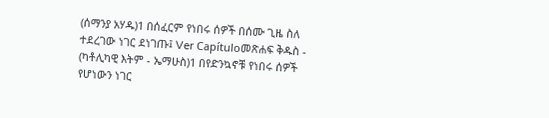(ሰማንያ አሃዱ)1 በሰፈርም የነበሩ ሰዎች በሰሙ ጊዜ ስለ ተደረገው ነገር ደነገጡ፤ Ver Capítuloመጽሐፍ ቅዱስ - (ካቶሊካዊ እትም - ኤማሁስ)1 በየድንኳኖቹ የነበሩ ሰዎች የሆነውን ነገር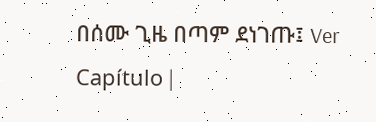በሰሙ ጊዜ በጣም ደነገጡ፤ Ver Capítulo |